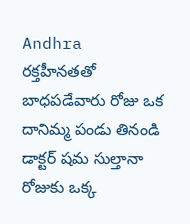Andhra
రక్తహీనతతో బాధపడేవారు రోజు ఒక దానిమ్మ పండు తినండి డాక్టర్ షమ సుల్తానా
రోజుకు ఒక్క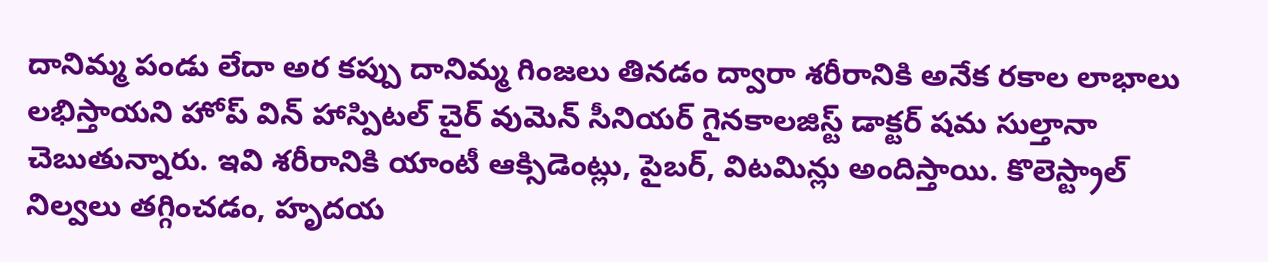దానిమ్మ పండు లేదా అర కప్పు దానిమ్మ గింజలు తినడం ద్వారా శరీరానికి అనేక రకాల లాభాలు లభిస్తాయని హోప్ విన్ హాస్పిటల్ చైర్ వుమెన్ సీనియర్ గైనకాలజిస్ట్ డాక్టర్ షమ సుల్తానా చెబుతున్నారు. ఇవి శరీరానికి యాంటీ ఆక్సిడెంట్లు, పైబర్, విటమిన్లు అందిస్తాయి. కొలెస్ట్రాల్ నిల్వలు తగ్గించడం, హృదయ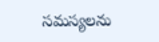సమస్యలను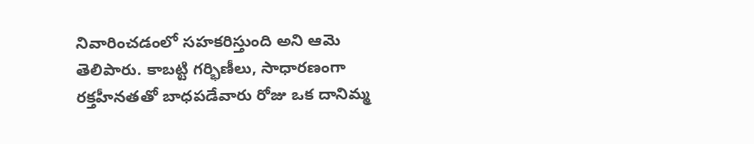నివారించడంలో సహకరిస్తుంది అని ఆమె తెలిపారు. కాబట్టి గర్భిణీలు, సాధారణంగా రక్తహీనతతో బాధపడేవారు రోజు ఒక దానిమ్మ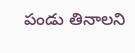పండు తినాలని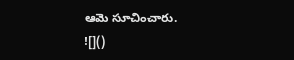ఆమె సూచించారు.
![]()